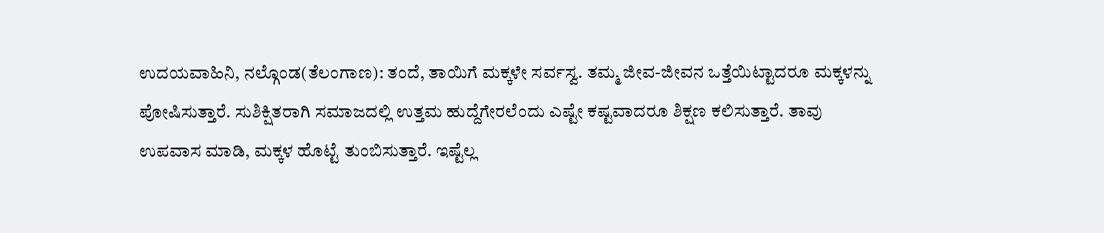ಉದಯವಾಹಿನಿ, ನಲ್ಗೊಂಡ(ತೆಲಂಗಾಣ): ತಂದೆ, ತಾಯಿಗೆ ಮಕ್ಕಳೇ ಸರ್ವಸ್ವ. ತಮ್ಮ ಜೀವ-ಜೀವನ ಒತ್ತೆಯಿಟ್ಟಾದರೂ ಮಕ್ಕಳನ್ನು ಪೋಷಿಸುತ್ತಾರೆ. ಸುಶಿಕ್ಷಿತರಾಗಿ ಸಮಾಜದಲ್ಲಿ ಉತ್ತಮ ಹುದ್ದೆಗೇರಲೆಂದು ಎಷ್ಟೇ ಕಷ್ಟವಾದರೂ ಶಿಕ್ಷಣ ಕಲಿಸುತ್ತಾರೆ. ತಾವು ಉಪವಾಸ ಮಾಡಿ, ಮಕ್ಕಳ ಹೊಟ್ಟೆ ತುಂಬಿಸುತ್ತಾರೆ. ಇಷ್ಟೆಲ್ಲ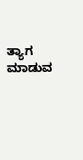ತ್ಯಾಗ ಮಾಡುವ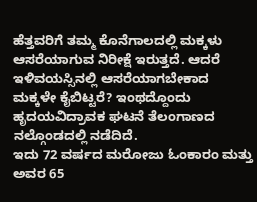ಹೆತ್ತವರಿಗೆ ತಮ್ಮ ಕೊನೆಗಾಲದಲ್ಲಿ ಮಕ್ಕಳು ಆಸರೆಯಾಗುವ ನಿರೀಕ್ಷೆ ಇರುತ್ತದೆ. ಆದರೆ ಇಳಿವಯಸ್ಸಿನಲ್ಲಿ ಆಸರೆಯಾಗಬೇಕಾದ ಮಕ್ಕಳೇ ಕೈಬಿಟ್ಟರೆ? ಇಂಥದ್ದೊಂದು ಹೃದಯವಿದ್ರಾವಕ ಘಟನೆ ತೆಲಂಗಾಣದ ನಲ್ಗೊಂಡದಲ್ಲಿ ನಡೆದಿದೆ.
ಇದು 72 ವರ್ಷದ ಮರೋಜು ಓಂಕಾರಂ ಮತ್ತು ಅವರ 65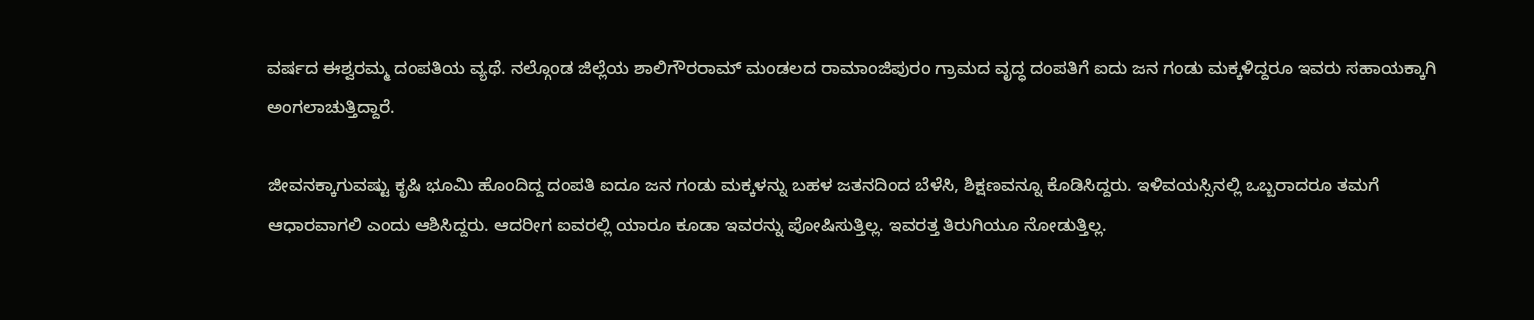ವರ್ಷದ ಈಶ್ವರಮ್ಮ ದಂಪತಿಯ ವ್ಯಥೆ. ನಲ್ಗೊಂಡ ಜಿಲ್ಲೆಯ ಶಾಲಿಗೌರರಾಮ್ ಮಂಡಲದ ರಾಮಾಂಜಿಪುರಂ ಗ್ರಾಮದ ವೃದ್ಧ ದಂಪತಿಗೆ ಐದು ಜನ ಗಂಡು ಮಕ್ಕಳಿದ್ದರೂ ಇವರು ಸಹಾಯಕ್ಕಾಗಿ ಅಂಗಲಾಚುತ್ತಿದ್ದಾರೆ.

ಜೀವನಕ್ಕಾಗುವಷ್ಟು ಕೃಷಿ ಭೂಮಿ ಹೊಂದಿದ್ದ ದಂಪತಿ ಐದೂ ಜನ ಗಂಡು ಮಕ್ಕಳನ್ನು ಬಹಳ ಜತನದಿಂದ ಬೆಳೆಸಿ, ಶಿಕ್ಷಣವನ್ನೂ ಕೊಡಿಸಿದ್ದರು. ಇಳಿವಯಸ್ಸಿನಲ್ಲಿ ಒಬ್ಬರಾದರೂ ತಮಗೆ ಆಧಾರವಾಗಲಿ ಎಂದು ಆಶಿಸಿದ್ದರು. ಆದರೀಗ ಐವರಲ್ಲಿ ಯಾರೂ ಕೂಡಾ ಇವರನ್ನು ಪೋಷಿಸುತ್ತಿಲ್ಲ. ಇವರತ್ತ ತಿರುಗಿಯೂ ನೋಡುತ್ತಿಲ್ಲ.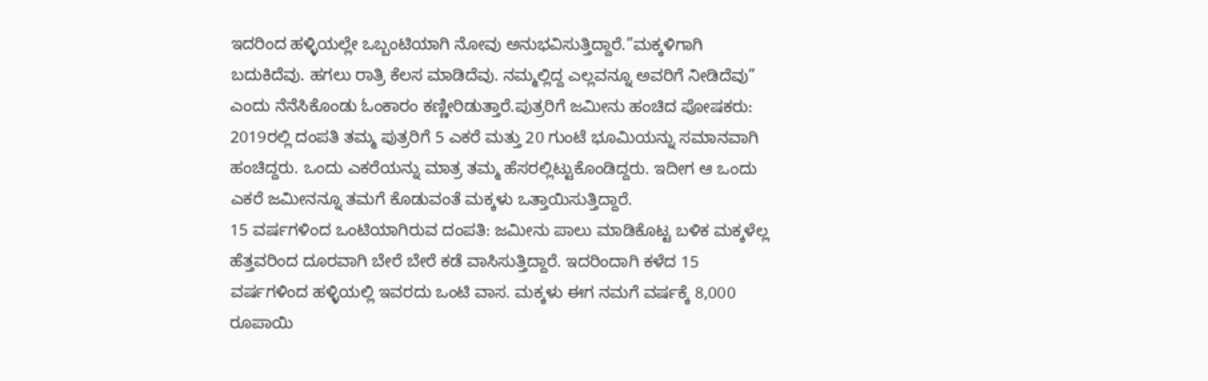ಇದರಿಂದ ಹಳ್ಳಿಯಲ್ಲೇ ಒಬ್ಬಂಟಿಯಾಗಿ ನೋವು ಅನುಭವಿಸುತ್ತಿದ್ದಾರೆ.”ಮಕ್ಕಳಿಗಾಗಿ ಬದುಕಿದೆವು. ಹಗಲು ರಾತ್ರಿ ಕೆಲಸ ಮಾಡಿದೆವು. ನಮ್ಮಲ್ಲಿದ್ದ ಎಲ್ಲವನ್ನೂ ಅವರಿಗೆ ನೀಡಿದೆವು” ಎಂದು ನೆನೆಸಿಕೊಂಡು ಓಂಕಾರಂ ಕಣ್ಣೀರಿಡುತ್ತಾರೆ.ಪುತ್ರರಿಗೆ ಜಮೀನು ಹಂಚಿದ ಪೋಷಕರು: 2019ರಲ್ಲಿ ದಂಪತಿ ತಮ್ಮ ಪುತ್ರರಿಗೆ 5 ಎಕರೆ ಮತ್ತು 20 ಗುಂಟೆ ಭೂಮಿಯನ್ನು ಸಮಾನವಾಗಿ ಹಂಚಿದ್ದರು. ಒಂದು ಎಕರೆಯನ್ನು ಮಾತ್ರ ತಮ್ಮ ಹೆಸರಲ್ಲಿಟ್ಟುಕೊಂಡಿದ್ದರು. ಇದೀಗ ಆ ಒಂದು ಎಕರೆ ಜಮೀನನ್ನೂ ತಮಗೆ ಕೊಡುವಂತೆ ಮಕ್ಕಳು ಒತ್ತಾಯಿಸುತ್ತಿದ್ದಾರೆ.
15 ವರ್ಷಗಳಿಂದ ಒಂಟಿಯಾಗಿರುವ ದಂಪತಿ: ಜಮೀನು ಪಾಲು ಮಾಡಿಕೊಟ್ಟ ಬಳಿಕ ಮಕ್ಕಳೆಲ್ಲ ಹೆತ್ತವರಿಂದ ದೂರವಾಗಿ ಬೇರೆ ಬೇರೆ ಕಡೆ ವಾಸಿಸುತ್ತಿದ್ದಾರೆ. ಇದರಿಂದಾಗಿ ಕಳೆದ 15 ವರ್ಷಗಳಿಂದ ಹಳ್ಳಿಯಲ್ಲಿ ಇವರದು ಒಂಟಿ ವಾಸ. ಮಕ್ಕಳು ಈಗ ನಮಗೆ ವರ್ಷಕ್ಕೆ 8,000 ರೂಪಾಯಿ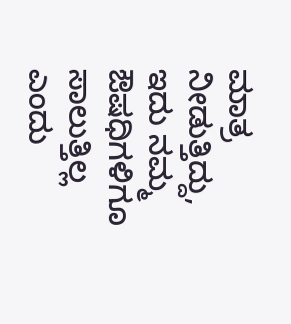ಮಾತ್ರ ನೀಡುತ್ತಿದ್ದು, ಇದು ನಮ್ಮ ಔಷಧಿಗಳಿಗೂ ಸಾಲುತ್ತಿಲ್ಲ ಎಂದು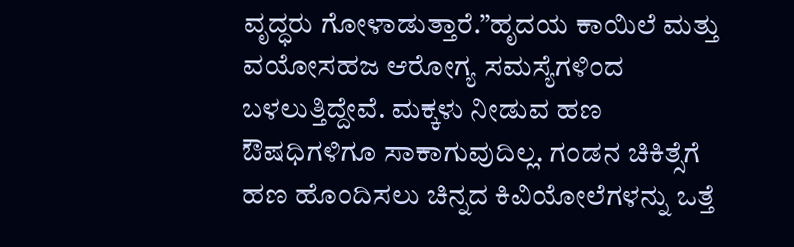ವೃದ್ಧರು ಗೋಳಾಡುತ್ತಾರೆ.”ಹೃದಯ ಕಾಯಿಲೆ ಮತ್ತು ವಯೋಸಹಜ ಆರೋಗ್ಯ ಸಮಸ್ಯೆಗಳಿಂದ ಬಳಲುತ್ತಿದ್ದೇವೆ. ಮಕ್ಕಳು ನೀಡುವ ಹಣ ಔಷಧಿಗಳಿಗೂ ಸಾಕಾಗುವುದಿಲ್ಲ. ಗಂಡನ ಚಿಕಿತ್ಸೆಗೆ ಹಣ ಹೊಂದಿಸಲು ಚಿನ್ನದ ಕಿವಿಯೋಲೆಗಳನ್ನು ಒತ್ತೆ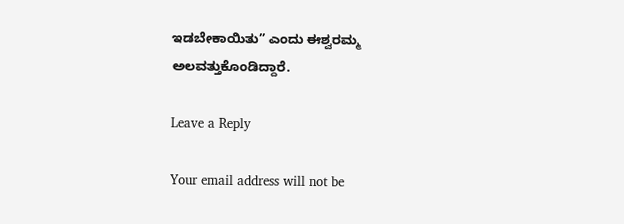ಇಡಬೇಕಾಯಿತು” ಎಂದು ಈಶ್ವರಮ್ಮ ಅಲವತ್ತುಕೊಂಡಿದ್ದಾರೆ.

Leave a Reply

Your email address will not be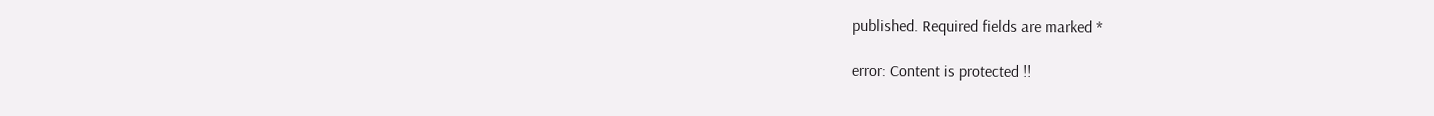published. Required fields are marked *

error: Content is protected !!